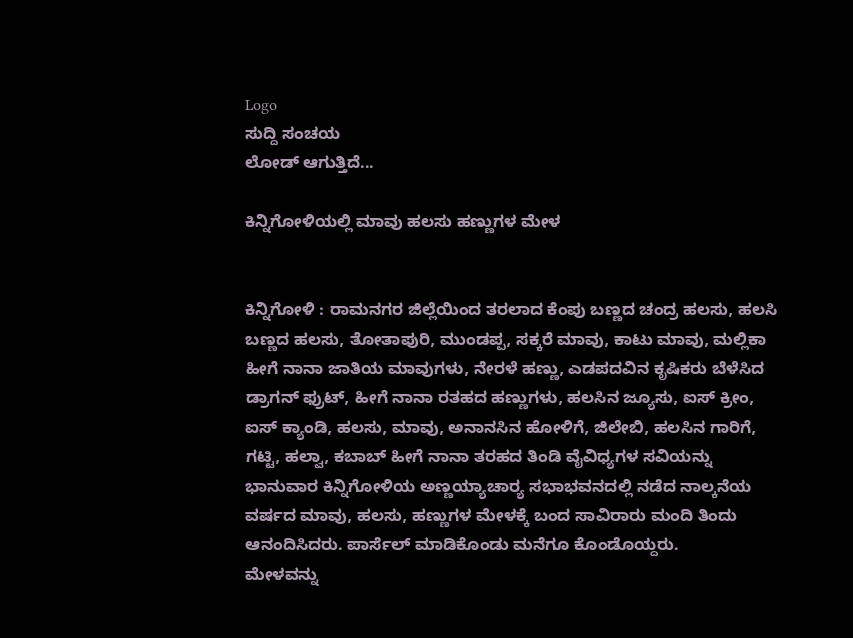Logo
ಸುದ್ದಿ ಸಂಚಯ
ಲೋಡ್ ಆಗುತ್ತಿದೆ...

ಕಿನ್ನಿಗೋಳಿಯಲ್ಲಿ ಮಾವು ಹಲಸು ಹಣ್ಣುಗಳ ಮೇಳ


ಕಿನ್ನಿಗೋಳಿ : ರಾಮನಗರ ಜಿಲ್ಲೆಯಿಂದ ತರಲಾದ ಕೆಂಪು ಬಣ್ಣದ ಚಂದ್ರ ಹಲಸು, ಹಲಸಿ ಬಣ್ಣದ ಹಲಸು, ತೋತಾಪುರಿ, ಮುಂಡಪ್ಪ, ಸಕ್ಕರೆ ಮಾವು, ಕಾಟು ಮಾವು, ಮಲ್ಲಿಕಾ ಹೀಗೆ ನಾನಾ ಜಾತಿಯ ಮಾವುಗಳು, ನೇರಳೆ ಹಣ್ಣು, ಎಡಪದವಿನ ಕೃಷಿಕರು ಬೆಳೆಸಿದ ಡ್ರಾಗನ್ ಫ್ರುಟ್, ಹೀಗೆ ನಾನಾ ರತಹದ ಹಣ್ಣುಗಳು, ಹಲಸಿನ ಜ್ಯೂಸು, ಐಸ್ ಕ್ರೀಂ, ಐಸ್ ಕ್ಯಾಂಡಿ, ಹಲಸು, ಮಾವು, ಅನಾನಸಿನ ಹೋಳಿಗೆ, ಜಿಲೇಬಿ, ಹಲಸಿನ ಗಾರಿಗೆ, ಗಟ್ಟಿ, ಹಲ್ವಾ, ಕಬಾಬ್ ಹೀಗೆ ನಾನಾ ತರಹದ ತಿಂಡಿ ವೈವಿಧ್ಯಗಳ ಸವಿಯನ್ನು ಭಾನುವಾರ ಕಿನ್ನಿಗೋಳಿಯ ಅಣ್ಣಯ್ಯಾಚಾರ‍್ಯ ಸಭಾಭವನದಲ್ಲಿ ನಡೆದ ನಾಲ್ಕನೆಯ ವರ್ಷದ ಮಾವು, ಹಲಸು, ಹಣ್ಣುಗಳ ಮೇಳಕ್ಕೆ ಬಂದ ಸಾವಿರಾರು ಮಂದಿ ತಿಂದು ಆನಂದಿಸಿದರು. ಪಾರ್ಸೆಲ್ ಮಾಡಿಕೊಂಡು ಮನೆಗೂ ಕೊಂಡೊಯ್ದರು.
ಮೇಳವನ್ನು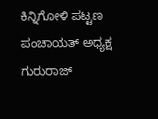ಕಿನ್ನಿಗೋಳಿ ಪಟ್ಟಣ ಪಂಚಾಯತ್ ಅಧ್ಯಕ್ಷ ಗುರುರಾಜ್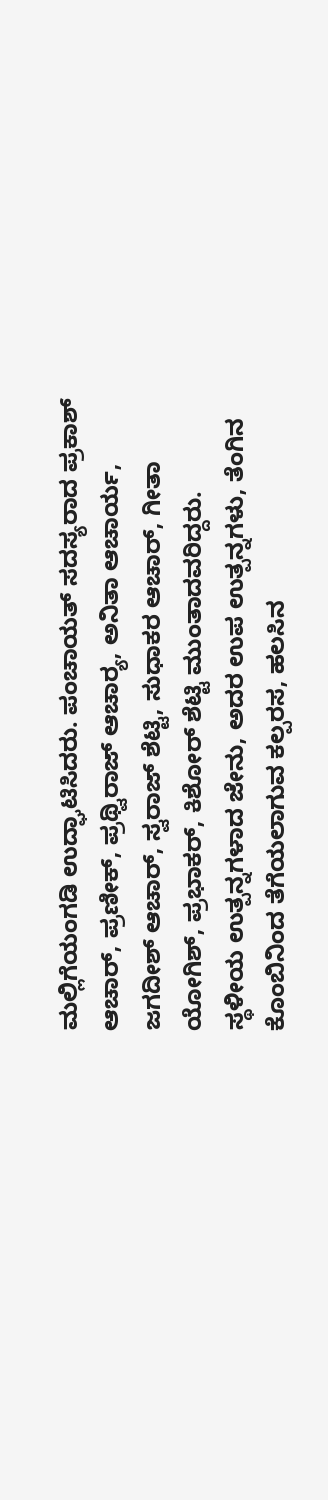ಮಲ್ಲಿಗೆಯಂಗಡಿ ಉದ್ಘಾಟಿಸಿದರು. ಪಂಚಾಯತ್ ಸದಸ್ಯರಾದ ಪ್ರಕಾಶ್ ಆಚಾರ್, ಪ್ರಣೀಕ್, ಪ್ರಥ್ವಿರಾಜ್ ಆಚಾರ‍್ಯ, ಅನಿತಾ ಆಚಾರ್ಯ, ಜಗದೀಶ್ ಆಚಾರ್, ಸ್ವರಾಜ್ ಶೆಟ್ಟಿ, ಸುಧಾಕರ ಆಚಾರ್, ಗೀತಾ ಯೋಗಿಶ್, ಪ್ರಭಾಕರ್, ಕಿಶೋರ್ ಶೆಟ್ಟಿ ಮುಂತಾದವರಿದ್ದರು.
ಸ್ಥಳೀಯ ಉತ್ಪನ್ನಗಳಾದ ಜೇನು, ಅದರ ಉಪ ಉತ್ಪನ್ನಗಳು, ತೆಂಗಿನ ಕೊಂಬಿನಿಂದ ತೆಗೆಯಲಾಗುವ ಕಲ್ಪರಸ, ಹಲಸಿನ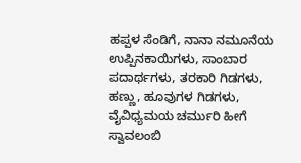ಹಪ್ಪಳ ಸೆಂಡಿಗೆ, ನಾನಾ ನಮೂನೆಯ ಉಪ್ಪಿನಕಾಯಿಗಳು, ಸಾಂಬಾರ ಪದಾರ್ಥಗಳು, ತರಕಾರಿ ಗಿಡಗಳು, ಹಣ್ಣು, ಹೂವುಗಳ ಗಿಡಗಳು, ವೈವಿಧ್ಯಮಯ ಚರ್ಮುರಿ ಹೀಗೆ ಸ್ವಾವಲಂಬಿ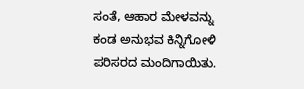ಸಂತೆ, ಆಹಾರ ಮೇಳವನ್ನು ಕಂಡ ಅನುಭವ ಕಿನ್ನಿಗೋಳಿ ಪರಿಸರದ ಮಂದಿಗಾಯಿತು.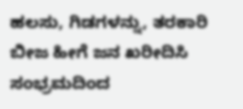ಹಲಸು, ಗಿಡಗಳನ್ನು, ತರಕಾರಿ ಬೀಜ ಹೀಗೆ ಜನ ಖರೀದಿಸಿ ಸಂಭ್ರಮದಿಂದ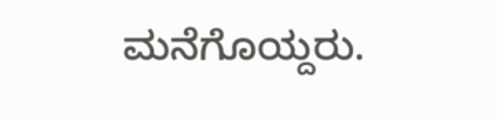ಮನೆಗೊಯ್ದರು.